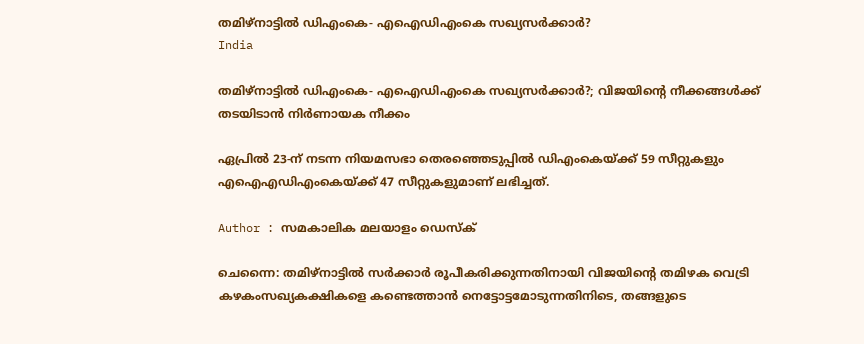തമിഴ്‌നാട്ടില്‍ ഡിഎംകെ- എഐഡിഎംകെ സഖ്യസര്‍ക്കാര്‍?
India

തമിഴ്‌നാട്ടില്‍ ഡിഎംകെ- എഐഡിഎംകെ സഖ്യസര്‍ക്കാര്‍?; വിജയിന്റെ നീക്കങ്ങള്‍ക്ക് തടയിടാന്‍ നിര്‍ണായക നീക്കം

ഏപ്രില്‍ 23-ന് നടന്ന നിയമസഭാ തെരഞ്ഞെടുപ്പില്‍ ഡിഎംകെയ്ക്ക് 59 സീറ്റുകളും എഐഎഡിഎംകെയ്ക്ക് 47 സീറ്റുകളുമാണ് ലഭിച്ചത്.

Author : സമകാലിക മലയാളം ഡെസ്ക്

ചെന്നൈ: തമിഴ്നാട്ടില്‍ സര്‍ക്കാര്‍ രൂപീകരിക്കുന്നതിനായി വിജയിന്റെ തമിഴക വെട്രി കഴകംസഖ്യകക്ഷികളെ കണ്ടെത്താന്‍ നെട്ടോട്ടമോടുന്നതിനിടെ, തങ്ങളുടെ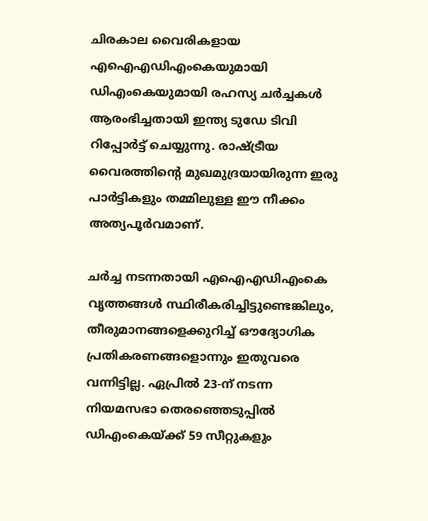ചിരകാല വൈരികളായ എഐഎഡിഎംകെയുമായി ഡിഎംകെയുമായി രഹസ്യ ചര്‍ച്ചകള്‍ ആരംഭിച്ചതായി ഇന്ത്യ ടുഡേ ടിവി റിപ്പോര്‍ട്ട് ചെയ്യുന്നു. രാഷ്ട്രീയ വൈരത്തിന്റെ മുഖമുദ്രയായിരുന്ന ഇരു പാര്‍ട്ടികളും തമ്മിലുള്ള ഈ നീക്കം അത്യപൂര്‍വമാണ്.

ചര്‍ച്ച നടന്നതായി എഐഎഡിഎംകെ വൃത്തങ്ങള്‍ സ്ഥിരീകരിച്ചിട്ടുണ്ടെങ്കിലും, തീരുമാനങ്ങളെക്കുറിച്ച് ഔദ്യോഗിക പ്രതികരണങ്ങളൊന്നും ഇതുവരെ വന്നിട്ടില്ല. ഏപ്രില്‍ 23-ന് നടന്ന നിയമസഭാ തെരഞ്ഞെടുപ്പില്‍ ഡിഎംകെയ്ക്ക് 59 സീറ്റുകളും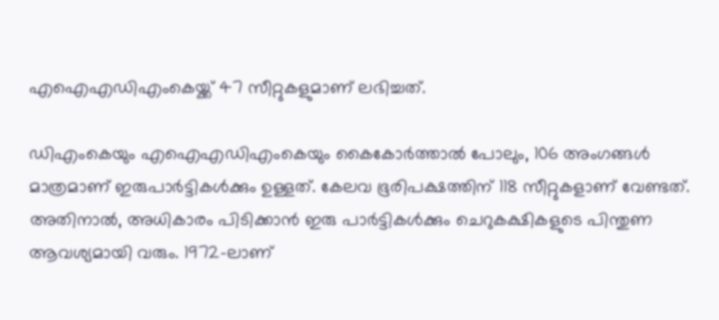എഐഎഡിഎംകെയ്ക്ക് 47 സീറ്റുകളുമാണ് ലഭിച്ചത്.

ഡിഎംകെയും എഐഎഡിഎംകെയും കൈകോര്‍ത്താല്‍ പോലും, 106 അംഗങ്ങള്‍ മാത്രമാണ് ഇരുപാര്‍ട്ടികള്‍ക്കും ഉള്ളത്. കേലവ ഭൂരിപക്ഷത്തിന് 118 സീറ്റുകളാണ് വേണ്ടത്. അതിനാല്‍, അധികാരം പിടിക്കാന്‍ ഇരു പാര്‍ട്ടികള്‍ക്കും ചെറുകക്ഷികളുടെ പിന്തുണ ആവശ്യമായി വരും. 1972-ലാണ്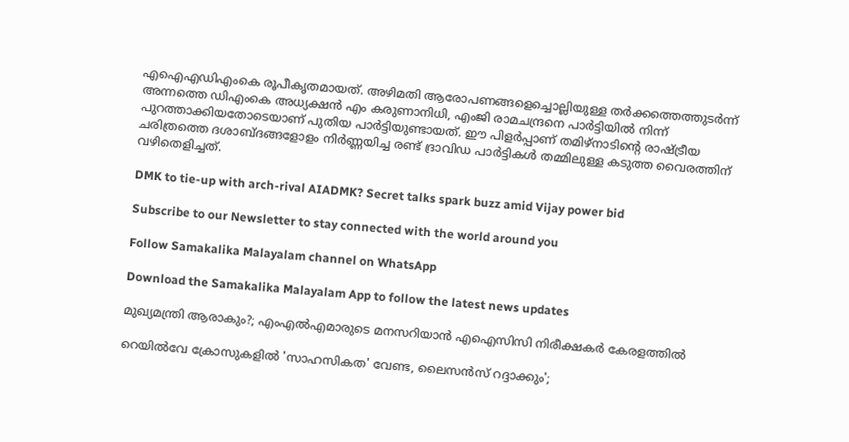എഐഎഡിഎംകെ രൂപീകൃതമായത്. അഴിമതി ആരോപണങ്ങളെച്ചൊല്ലിയുള്ള തര്‍ക്കത്തെത്തുടര്‍ന്ന് അന്നത്തെ ഡിഎംകെ അധ്യക്ഷന്‍ എം കരുണാനിധി, എംജി രാമചന്ദ്രനെ പാര്‍ട്ടിയില്‍ നിന്ന് പുറത്താക്കിയതോടെയാണ് പുതിയ പാര്‍ട്ടിയുണ്ടായത്. ഈ പിളര്‍പ്പാണ് തമിഴ്നാടിന്റെ രാഷ്ട്രീയ ചരിത്രത്തെ ദശാബ്ദങ്ങളോളം നിര്‍ണ്ണയിച്ച രണ്ട് ദ്രാവിഡ പാര്‍ട്ടികള്‍ തമ്മിലുള്ള കടുത്ത വൈരത്തിന് വഴിതെളിച്ചത്.

DMK to tie-up with arch-rival AIADMK? Secret talks spark buzz amid Vijay power bid

Subscribe to our Newsletter to stay connected with the world around you

Follow Samakalika Malayalam channel on WhatsApp

Download the Samakalika Malayalam App to follow the latest news updates

മുഖ്യമന്ത്രി ആരാകും?; എംഎല്‍എമാരുടെ മനസറിയാന്‍ എഐസിസി നിരീക്ഷകര്‍ കേരളത്തില്‍

റെയില്‍വേ ക്രോസുകളില്‍ 'സാഹസികത' വേണ്ട, ലൈസന്‍സ് റദ്ദാക്കും';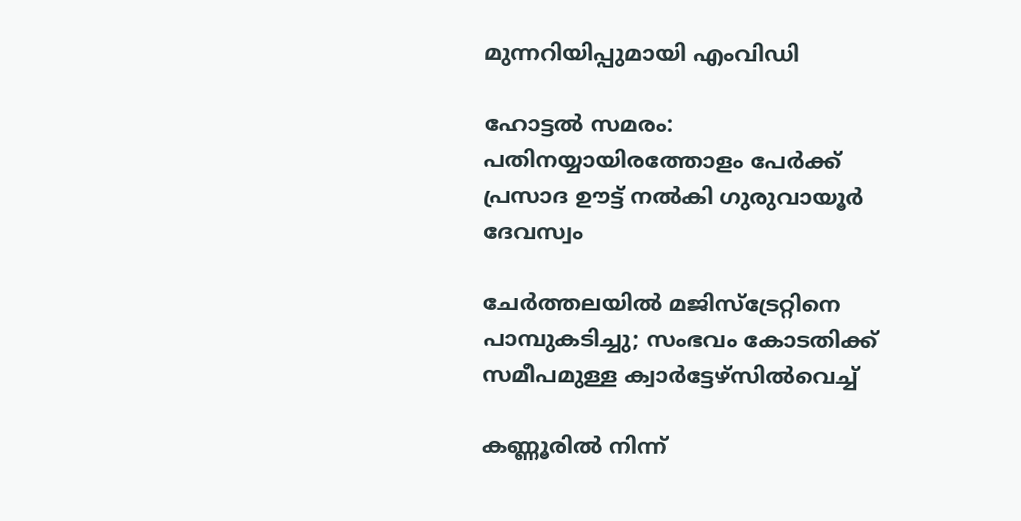മുന്നറിയിപ്പുമായി എംവിഡി

ഹോട്ടല്‍ സമരം: പതിനയ്യായിരത്തോളം പേര്‍ക്ക് പ്രസാദ ഊട്ട് നല്‍കി ഗുരുവായൂര്‍ ദേവസ്വം

ചേര്‍ത്തലയില്‍ മജിസ്ട്രേറ്റിനെ പാമ്പുകടിച്ചു; സംഭവം കോടതിക്ക് സമീപമുള്ള ക്വാര്‍ട്ടേഴ്സില്‍വെച്ച്

കണ്ണൂരില്‍ നിന്ന്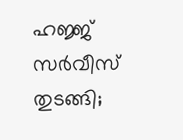ഹജ്ജ് സര്‍വീസ് തുടങ്ങി;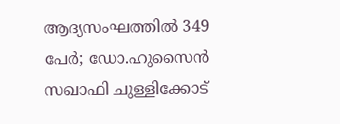ആദ്യസംഘത്തില്‍ 349 പേര്‍; ഡോ.ഹുസൈന്‍ സഖാഫി ചുള്ളിക്കോട്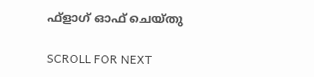ഫ്ളാഗ് ഓഫ് ചെയ്തു

SCROLL FOR NEXT